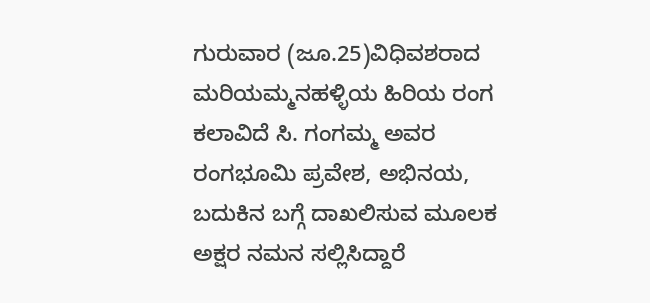ಗುರುವಾರ (ಜೂ.25)ವಿಧಿವಶರಾದ ಮರಿಯಮ್ಮನಹಳ್ಳಿಯ ಹಿರಿಯ ರಂಗ ಕಲಾವಿದೆ ಸಿ. ಗಂಗಮ್ಮ ಅವರ ರಂಗಭೂಮಿ ಪ್ರವೇಶ, ಅಭಿನಯ, ಬದುಕಿನ ಬಗ್ಗೆ ದಾಖಲಿಸುವ ಮೂಲಕ ಅಕ್ಷರ ನಮನ ಸಲ್ಲಿಸಿದ್ದಾರೆ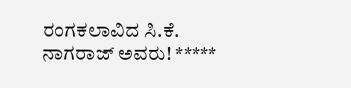ರಂಗಕಲಾವಿದ ಸಿ.ಕೆ. ನಾಗರಾಜ್ ಅವರು! *****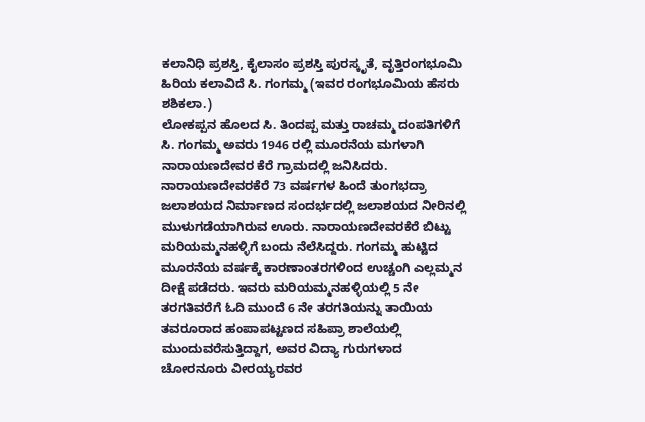ಕಲಾನಿಧಿ ಪ್ರಶಸ್ತಿ, ಕೈಲಾಸಂ ಪ್ರಶಸ್ತಿ ಪುರಸ್ಕೃತೆ, ವೃತ್ತಿರಂಗಭೂಮಿ ಹಿರಿಯ ಕಲಾವಿದೆ ಸಿ. ಗಂಗಮ್ಮ (ಇವರ ರಂಗಭೂಮಿಯ ಹೆಸರು ಶಶಿಕಲಾ.)
ಲೋಕಪ್ಪನ ಹೊಲದ ಸಿ. ತಿಂದಪ್ಪ ಮತ್ತು ರಾಚಮ್ಮ ದಂಪತಿಗಳಿಗೆ ಸಿ. ಗಂಗಮ್ಮ ಅವರು 1946 ರಲ್ಲಿ ಮೂರನೆಯ ಮಗಳಾಗಿ ನಾರಾಯಣದೇವರ ಕೆರೆ ಗ್ರಾಮದಲ್ಲಿ ಜನಿಸಿದರು. ನಾರಾಯಣದೇವರಕೆರೆ 73 ವರ್ಷಗಳ ಹಿಂದೆ ತುಂಗಭದ್ರಾ ಜಲಾಶಯದ ನಿರ್ಮಾಣದ ಸಂದರ್ಭದಲ್ಲಿ ಜಲಾಶಯದ ನೀರಿನಲ್ಲಿ ಮುಳುಗಡೆಯಾಗಿರುವ ಊರು. ನಾರಾಯಣದೇವರಕೆರೆ ಬಿಟ್ಟು ಮರಿಯಮ್ಮನಹಳ್ಳಿಗೆ ಬಂದು ನೆಲೆಸಿದ್ದರು. ಗಂಗಮ್ಮ ಹುಟ್ಟಿದ ಮೂರನೆಯ ವರ್ಷಕ್ಕೆ ಕಾರಣಾಂತರಗಳಿಂದ ಉಚ್ಚಂಗಿ ಎಲ್ಲಮ್ಮನ ದೀಕ್ಷೆ ಪಡೆದರು. ಇವರು ಮರಿಯಮ್ಮನಹಳ್ಳಿಯಲ್ಲಿ 5 ನೇ ತರಗತಿವರೆಗೆ ಓದಿ ಮುಂದೆ 6 ನೇ ತರಗತಿಯನ್ನು ತಾಯಿಯ ತವರೂರಾದ ಹಂಪಾಪಟ್ಟಣದ ಸಹಿಪ್ರಾ ಶಾಲೆಯಲ್ಲಿ ಮುಂದುವರೆಸುತ್ತಿದ್ದಾಗ, ಅವರ ವಿದ್ಯಾ ಗುರುಗಳಾದ ಚೋರನೂರು ವೀರಯ್ಯರವರ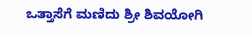ಒತ್ತಾಸೆಗೆ ಮಣಿದು ಶ್ರೀ ಶಿವಯೋಗಿ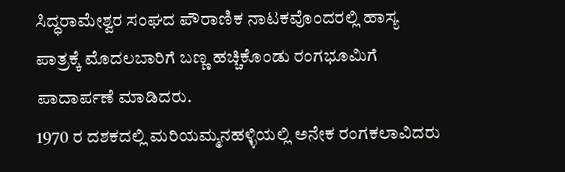ಸಿದ್ಧರಾಮೇಶ್ವರ ಸಂಘದ ಪೌರಾಣಿಕ ನಾಟಕವೊಂದರಲ್ಲಿ ಹಾಸ್ಯ ಪಾತ್ರಕ್ಕೆ ಮೊದಲಬಾರಿಗೆ ಬಣ್ಣ ಹಚ್ಚಿಕೊಂಡು ರಂಗಭೂಮಿಗೆ ಪಾದಾರ್ಪಣೆ ಮಾಡಿದರು.
1970 ರ ದಶಕದಲ್ಲಿ ಮರಿಯಮ್ಮನಹಳ್ಳಿಯಲ್ಲಿ ಅನೇಕ ರಂಗಕಲಾವಿದರು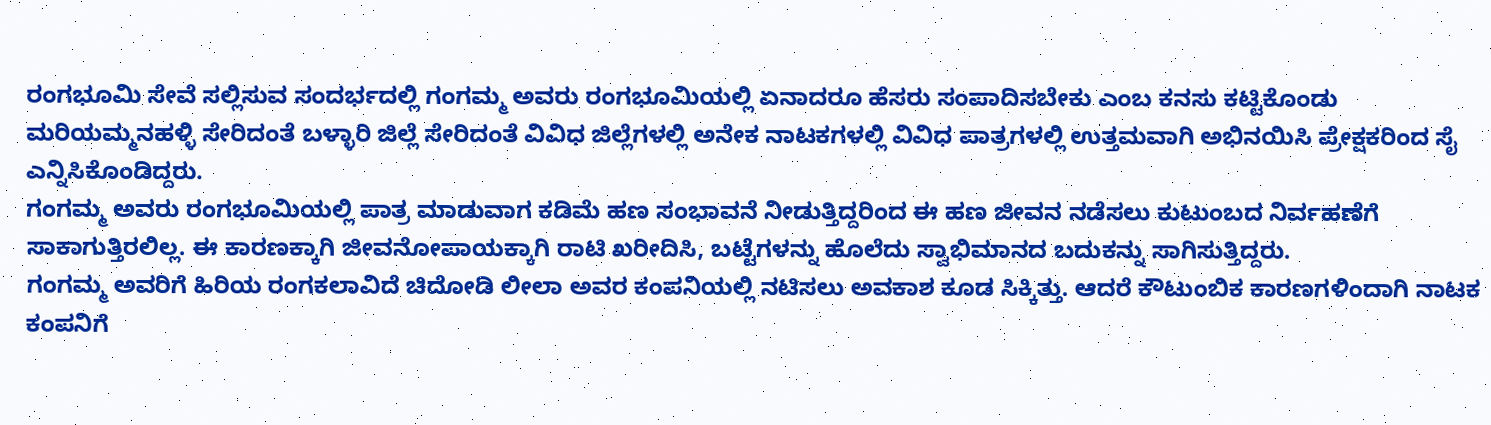ರಂಗಭೂಮಿ ಸೇವೆ ಸಲ್ಲಿಸುವ ಸಂದರ್ಭದಲ್ಲಿ ಗಂಗಮ್ಮ ಅವರು ರಂಗಭೂಮಿಯಲ್ಲಿ ಏನಾದರೂ ಹೆಸರು ಸಂಪಾದಿಸಬೇಕು ಎಂಬ ಕನಸು ಕಟ್ಟಿಕೊಂಡು ಮರಿಯಮ್ಮನಹಳ್ಳಿ ಸೇರಿದಂತೆ ಬಳ್ಳಾರಿ ಜಿಲ್ಲೆ ಸೇರಿದಂತೆ ವಿವಿಧ ಜಿಲ್ಲೆಗಳಲ್ಲಿ ಅನೇಕ ನಾಟಕಗಳಲ್ಲಿ ವಿವಿಧ ಪಾತ್ರಗಳಲ್ಲಿ ಉತ್ತಮವಾಗಿ ಅಭಿನಯಿಸಿ ಪ್ರೇಕ್ಷಕರಿಂದ ಸೈ ಎನ್ನಿಸಿಕೊಂಡಿದ್ದರು.
ಗಂಗಮ್ಮ ಅವರು ರಂಗಭೂಮಿಯಲ್ಲಿ ಪಾತ್ರ ಮಾಡುವಾಗ ಕಡಿಮೆ ಹಣ ಸಂಭಾವನೆ ನೀಡುತ್ತಿದ್ದರಿಂದ ಈ ಹಣ ಜೀವನ ನಡೆಸಲು ಕುಟುಂಬದ ನಿರ್ವಹಣೆಗೆ ಸಾಕಾಗುತ್ತಿರಲಿಲ್ಲ. ಈ ಕಾರಣಕ್ಕಾಗಿ ಜೀವನೋಪಾಯಕ್ಕಾಗಿ ರಾಟಿ ಖರೀದಿಸಿ, ಬಟ್ಟೆಗಳನ್ನು ಹೊಲೆದು ಸ್ವಾಭಿಮಾನದ ಬದುಕನ್ನು ಸಾಗಿಸುತ್ತಿದ್ದರು.
ಗಂಗಮ್ಮ ಅವರಿಗೆ ಹಿರಿಯ ರಂಗಕಲಾವಿದೆ ಚಿದೋಡಿ ಲೀಲಾ ಅವರ ಕಂಪನಿಯಲ್ಲಿ ನಟಿಸಲು ಅವಕಾಶ ಕೂಡ ಸಿಕ್ಕಿತ್ತು. ಆದರೆ ಕೌಟುಂಬಿಕ ಕಾರಣಗಳಿಂದಾಗಿ ನಾಟಕ ಕಂಪನಿಗೆ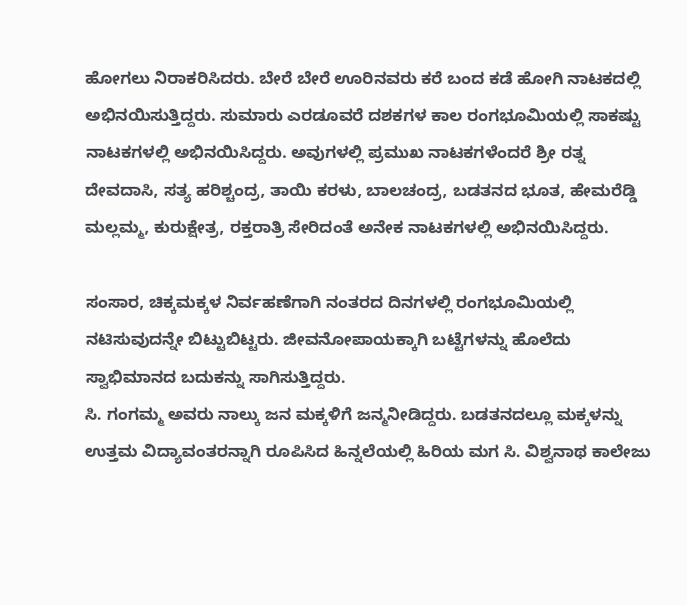ಹೋಗಲು ನಿರಾಕರಿಸಿದರು. ಬೇರೆ ಬೇರೆ ಊರಿನವರು ಕರೆ ಬಂದ ಕಡೆ ಹೋಗಿ ನಾಟಕದಲ್ಲಿ ಅಭಿನಯಿಸುತ್ತಿದ್ದರು. ಸುಮಾರು ಎರಡೂವರೆ ದಶಕಗಳ ಕಾಲ ರಂಗಭೂಮಿಯಲ್ಲಿ ಸಾಕಷ್ಟು ನಾಟಕಗಳಲ್ಲಿ ಅಭಿನಯಿಸಿದ್ದರು. ಅವುಗಳಲ್ಲಿ ಪ್ರಮುಖ ನಾಟಕಗಳೆಂದರೆ ಶ್ರೀ ರತ್ನ ದೇವದಾಸಿ, ಸತ್ಯ ಹರಿಶ್ಚಂದ್ರ, ತಾಯಿ ಕರಳು, ಬಾಲಚಂದ್ರ, ಬಡತನದ ಭೂತ, ಹೇಮರೆಡ್ಡಿ ಮಲ್ಲಮ್ಮ, ಕುರುಕ್ಷೇತ್ರ, ರಕ್ತರಾತ್ರಿ ಸೇರಿದಂತೆ ಅನೇಕ ನಾಟಕಗಳಲ್ಲಿ ಅಭಿನಯಿಸಿದ್ದರು.

ಸಂಸಾರ, ಚಿಕ್ಕಮಕ್ಕಳ ನಿರ್ವಹಣೆಗಾಗಿ ನಂತರದ ದಿನಗಳಲ್ಲಿ ರಂಗಭೂಮಿಯಲ್ಲಿ ನಟಿಸುವುದನ್ನೇ ಬಿಟ್ಟುಬಿಟ್ಟರು. ಜೀವನೋಪಾಯಕ್ಕಾಗಿ ಬಟ್ಟೆಗಳನ್ನು ಹೊಲೆದು ಸ್ವಾಭಿಮಾನದ ಬದುಕನ್ನು ಸಾಗಿಸುತ್ತಿದ್ದರು.
ಸಿ. ಗಂಗಮ್ಮ ಅವರು ನಾಲ್ಕು ಜನ ಮಕ್ಕಳಿಗೆ ಜನ್ಮನೀಡಿದ್ದರು. ಬಡತನದಲ್ಲೂ ಮಕ್ಕಳನ್ನು ಉತ್ತಮ ವಿದ್ಯಾವಂತರನ್ನಾಗಿ ರೂಪಿಸಿದ ಹಿನ್ನಲೆಯಲ್ಲಿ ಹಿರಿಯ ಮಗ ಸಿ. ವಿಶ್ವನಾಥ ಕಾಲೇಜು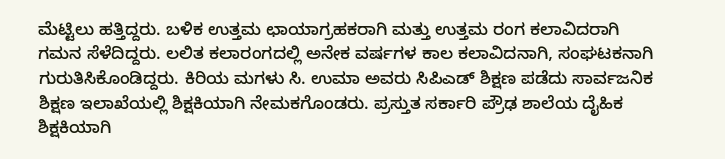ಮೆಟ್ಟಿಲು ಹತ್ತಿದ್ದರು. ಬಳಿಕ ಉತ್ತಮ ಛಾಯಾಗ್ರಹಕರಾಗಿ ಮತ್ತು ಉತ್ತಮ ರಂಗ ಕಲಾವಿದರಾಗಿ ಗಮನ ಸೆಳೆದಿದ್ದರು. ಲಲಿತ ಕಲಾರಂಗದಲ್ಲಿ ಅನೇಕ ವರ್ಷಗಳ ಕಾಲ ಕಲಾವಿದನಾಗಿ, ಸಂಘಟಕನಾಗಿ ಗುರುತಿಸಿಕೊಂಡಿದ್ದರು. ಕಿರಿಯ ಮಗಳು ಸಿ. ಉಮಾ ಅವರು ಸಿಪಿಎಡ್ ಶಿಕ್ಷಣ ಪಡೆದು ಸಾರ್ವಜನಿಕ ಶಿಕ್ಷಣ ಇಲಾಖೆಯಲ್ಲಿ ಶಿಕ್ಷಕಿಯಾಗಿ ನೇಮಕಗೊಂಡರು. ಪ್ರಸ್ತುತ ಸರ್ಕಾರಿ ಪ್ರೌಢ ಶಾಲೆಯ ದೈಹಿಕ ಶಿಕ್ಷಕಿಯಾಗಿ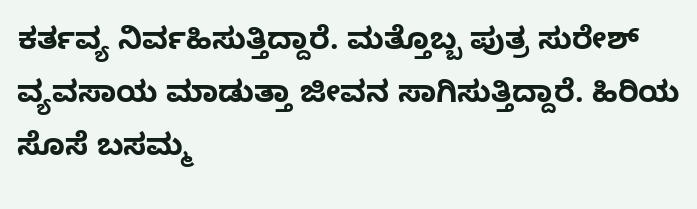ಕರ್ತವ್ಯ ನಿರ್ವಹಿಸುತ್ತಿದ್ದಾರೆ. ಮತ್ತೊಬ್ಬ ಪುತ್ರ ಸುರೇಶ್ ವ್ಯವಸಾಯ ಮಾಡುತ್ತಾ ಜೀವನ ಸಾಗಿಸುತ್ತಿದ್ದಾರೆ. ಹಿರಿಯ ಸೊಸೆ ಬಸಮ್ಮ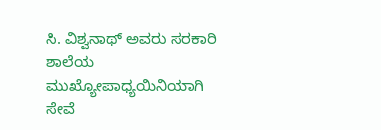ಸಿ. ವಿಶ್ವನಾಥ್ ಅವರು ಸರಕಾರಿ ಶಾಲೆಯ ಮುಖ್ಯೋಪಾಧ್ಯಯಿನಿಯಾಗಿ ಸೇವೆ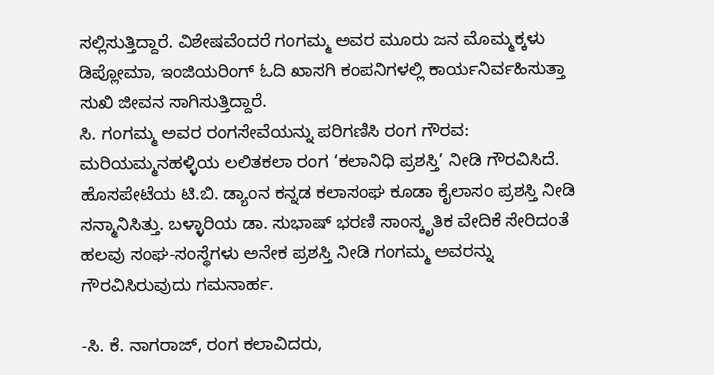ಸಲ್ಲಿಸುತ್ತಿದ್ದಾರೆ. ವಿಶೇಷವೆಂದರೆ ಗಂಗಮ್ಮ ಅವರ ಮೂರು ಜನ ಮೊಮ್ಮಕ್ಕಳು ಡಿಪ್ಲೋಮಾ, ಇಂಜಿಯರಿಂಗ್ ಓದಿ ಖಾಸಗಿ ಕಂಪನಿಗಳಲ್ಲಿ ಕಾರ್ಯನಿರ್ವಹಿಸುತ್ತಾ ಸುಖಿ ಜೀವನ ಸಾಗಿಸುತ್ತಿದ್ದಾರೆ.
ಸಿ. ಗಂಗಮ್ಮ ಅವರ ರಂಗಸೇವೆಯನ್ನು ಪರಿಗಣಿಸಿ ರಂಗ ಗೌರವ: ಮರಿಯಮ್ಮನಹಳ್ಳಿಯ ಲಲಿತಕಲಾ ರಂಗ ‘ಕಲಾನಿಧಿ ಪ್ರಶಸ್ತಿ’ ನೀಡಿ ಗೌರವಿಸಿದೆ. ಹೊಸಪೇಟೆಯ ಟಿ.ಬಿ. ಡ್ಯಾಂನ ಕನ್ನಡ ಕಲಾಸಂಘ ಕೂಡಾ ಕೈಲಾಸಂ ಪ್ರಶಸ್ತಿ ನೀಡಿ ಸನ್ಮಾನಿಸಿತ್ತು. ಬಳ್ಳಾರಿಯ ಡಾ. ಸುಭಾಷ್ ಭರಣಿ ಸಾಂಸ್ಕೃತಿಕ ವೇದಿಕೆ ಸೇರಿದಂತೆ ಹಲವು ಸಂಘ-ಸಂಸ್ಥೆಗಳು ಅನೇಕ ಪ್ರಶಸ್ತಿ ನೀಡಿ ಗಂಗಮ್ಮ ಅವರನ್ನು ಗೌರವಿಸಿರುವುದು ಗಮನಾರ್ಹ.

-ಸಿ. ಕೆ. ನಾಗರಾಜ್, ರಂಗ ಕಲಾವಿದರು,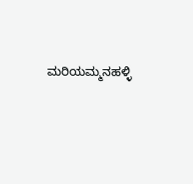ಮರಿಯಮ್ಮನಹಳ್ಳಿ